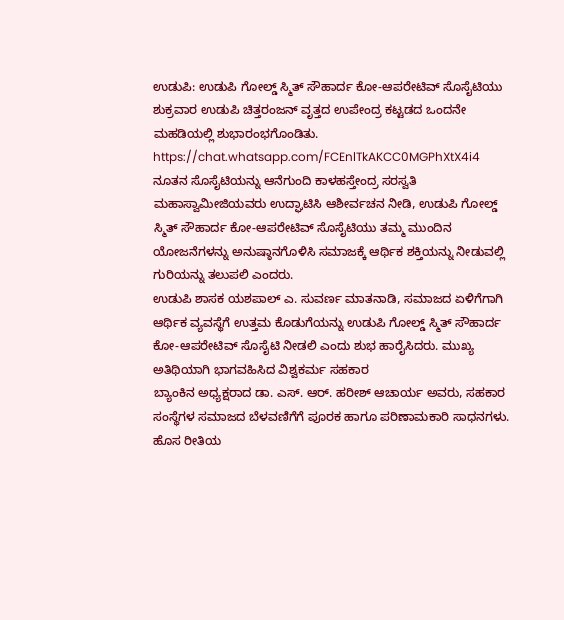ಉಡುಪಿ: ಉಡುಪಿ ಗೋಲ್ಡ್ ಸ್ಮಿತ್ ಸೌಹಾರ್ದ ಕೋ-ಆಪರೇಟಿವ್ ಸೊಸೈಟಿಯು ಶುಕ್ರವಾರ ಉಡುಪಿ ಚಿತ್ತರಂಜನ್ ವೃತ್ತದ ಉಪೇಂದ್ರ ಕಟ್ಟಡದ ಒಂದನೇ ಮಹಡಿಯಲ್ಲಿ ಶುಭಾರಂಭಗೊಂಡಿತು.
https://chat.whatsapp.com/FCEnlTkAKCC0MGPhXtX4i4
ನೂತನ ಸೊಸೈಟಿಯನ್ನು ಆನೆಗುಂದಿ ಕಾಳಹಸ್ತೇಂದ್ರ ಸರಸ್ವತಿ ಮಹಾಸ್ವಾಮೀಜಿಯವರು ಉದ್ಘಾಟಿಸಿ ಆಶೀರ್ವಚನ ನೀಡಿ, ಉಡುಪಿ ಗೋಲ್ಡ್ ಸ್ಮಿತ್ ಸೌಹಾರ್ದ ಕೋ-ಆಪರೇಟಿವ್ ಸೊಸೈಟಿಯು ತಮ್ಮ ಮುಂದಿನ ಯೋಜನೆಗಳನ್ನು ಅನುಷ್ಠಾನಗೊಳಿಸಿ ಸಮಾಜಕ್ಕೆ ಆರ್ಥಿಕ ಶಕ್ತಿಯನ್ನು ನೀಡುವಲ್ಲಿ ಗುರಿಯನ್ನು ತಲುಪಲಿ ಎಂದರು.
ಉಡುಪಿ ಶಾಸಕ ಯಶಪಾಲ್ ಎ. ಸುವರ್ಣ ಮಾತನಾಡಿ, ಸಮಾಜದ ಏಳಿಗೆಗಾಗಿ ಆರ್ಥಿಕ ವ್ಯವಸ್ಥೆಗೆ ಉತ್ತಮ ಕೊಡುಗೆಯನ್ನು ಉಡುಪಿ ಗೋಲ್ಡ್ ಸ್ಮಿತ್ ಸೌಹಾರ್ದ ಕೋ-ಆಪರೇಟಿವ್ ಸೊಸೈಟಿ ನೀಡಲಿ ಎಂದು ಶುಭ ಹಾರೈಸಿದರು. ಮುಖ್ಯ ಅತಿಥಿಯಾಗಿ ಭಾಗವಹಿಸಿದ ವಿಶ್ವಕರ್ಮ ಸಹಕಾರ
ಬ್ಯಾಂಕಿನ ಅಧ್ಯಕ್ಷರಾದ ಡಾ. ಎಸ್. ಆರ್. ಹರೀಶ್ ಆಚಾರ್ಯ ಅವರು, ಸಹಕಾರ ಸಂಸ್ಥೆಗಳ ಸಮಾಜದ ಬೆಳವಣಿಗೆಗೆ ಪೂರಕ ಹಾಗೂ ಪರಿಣಾಮಕಾರಿ ಸಾಧನಗಳು. ಹೊಸ ರೀತಿಯ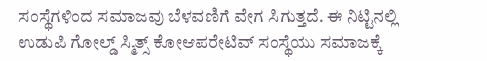ಸಂಸ್ಥೆಗಳಿಂದ ಸಮಾಜವು ಬೆಳವಣಿಗೆ ವೇಗ ಸಿಗುತ್ತದೆ. ಈ ನಿಟ್ಟಿನಲ್ಲಿ ಉಡುಪಿ ಗೋಲ್ಡ್ ಸ್ಮಿತ್ಸ್ ಕೋಆಪರೇಟಿವ್ ಸಂಸ್ಥೆಯು ಸಮಾಜಕ್ಕೆ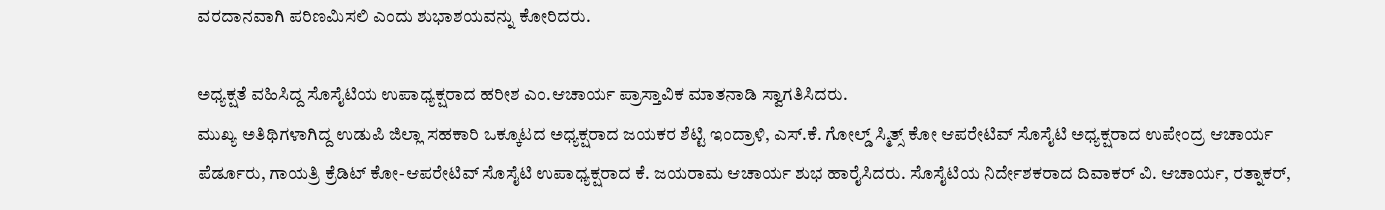ವರದಾನವಾಗಿ ಪರಿಣಮಿಸಲಿ ಎಂದು ಶುಭಾಶಯವನ್ನು ಕೋರಿದರು.

ಅಧ್ಯಕ್ಷತೆ ವಹಿಸಿದ್ದ ಸೊಸೈಟಿಯ ಉಪಾಧ್ಯಕ್ಷರಾದ ಹರೀಶ ಎಂ.ಆಚಾರ್ಯ ಪ್ರಾಸ್ತಾವಿಕ ಮಾತನಾಡಿ ಸ್ವಾಗತಿಸಿದರು.
ಮುಖ್ಯ ಅತಿಥಿಗಳಾಗಿದ್ದ ಉಡುಪಿ ಜಿಲ್ಲಾ ಸಹಕಾರಿ ಒಕ್ಕೂಟದ ಅಧ್ಯಕ್ಷರಾದ ಜಯಕರ ಶೆಟ್ಟಿ ಇಂದ್ರಾಳಿ, ಎಸ್.ಕೆ. ಗೋಲ್ಡ್ ಸ್ಮಿತ್ಸ್ ಕೋ ಆಪರೇಟಿವ್ ಸೊಸೈಟಿ ಅಧ್ಯಕ್ಷರಾದ ಉಪೇಂದ್ರ ಆಚಾರ್ಯ ಪೆರ್ಡೂರು, ಗಾಯತ್ರಿ ಕ್ರೆಡಿಟ್ ಕೋ-ಆಪರೇಟಿವ್ ಸೊಸೈಟಿ ಉಪಾಧ್ಯಕ್ಷರಾದ ಕೆ. ಜಯರಾಮ ಆಚಾರ್ಯ ಶುಭ ಹಾರೈಸಿದರು. ಸೊಸೈಟಿಯ ನಿರ್ದೇಶಕರಾದ ದಿವಾಕರ್ ವಿ. ಆಚಾರ್ಯ, ರತ್ನಾಕರ್,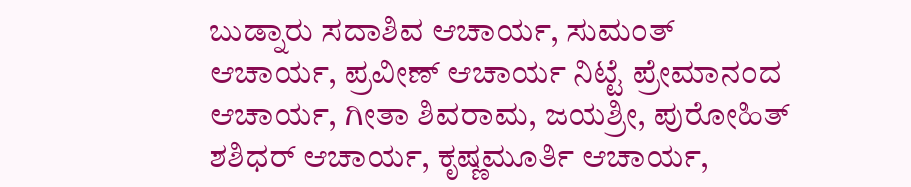ಬುಡ್ನಾರು ಸದಾಶಿವ ಆಚಾರ್ಯ, ಸುಮಂತ್ ಆಚಾರ್ಯ, ಪ್ರವೀಣ್ ಆಚಾರ್ಯ ನಿಟ್ಟೆ ಪ್ರೇಮಾನಂದ ಆಚಾರ್ಯ, ಗೀತಾ ಶಿವರಾಮ, ಜಯಶ್ರೀ, ಪುರೋಹಿತ್ ಶಶಿಧರ್ ಆಚಾರ್ಯ, ಕೃಷ್ಣಮೂರ್ತಿ ಆಚಾರ್ಯ,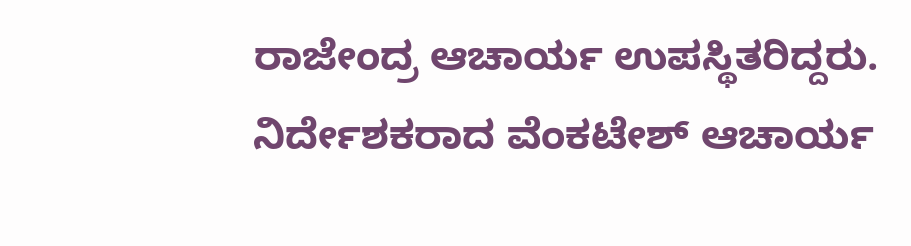ರಾಜೇಂದ್ರ ಆಚಾರ್ಯ ಉಪಸ್ಥಿತರಿದ್ದರು.
ನಿರ್ದೇಶಕರಾದ ವೆಂಕಟೇಶ್ ಆಚಾರ್ಯ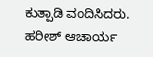ಕುತ್ಪಾಡಿ ವಂದಿಸಿದರು. ಹರೀಶ್ ಆಚಾರ್ಯ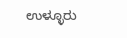ಉಳ್ಳೂರು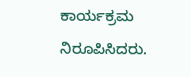ಕಾರ್ಯಕ್ರಮ ನಿರೂಪಿಸಿದರು.